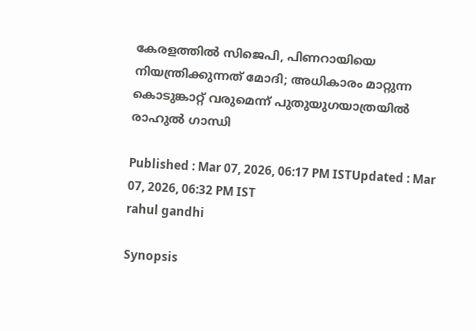കേരളത്തിൽ സിജെപി, പിണറായിയെ നിയന്ത്രിക്കുന്നത് മോദി; അധികാരം മാറ്റുന്ന കൊടുങ്കാറ്റ് വരുമെന്ന് പുതുയുഗയാത്രയിൽ രാഹുൽ ഗാന്ധി

Published : Mar 07, 2026, 06:17 PM ISTUpdated : Mar 07, 2026, 06:32 PM IST
rahul gandhi

Synopsis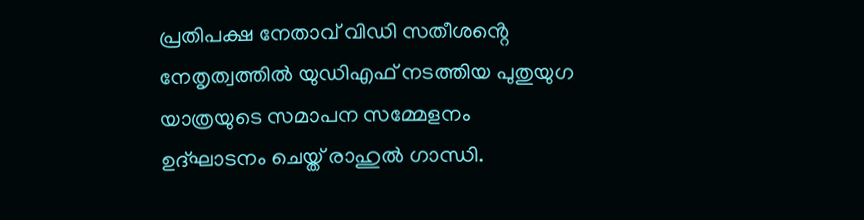പ്രതിപക്ഷ നേതാവ് വിഡി സതീശൻ്റെ നേതൃത്വത്തിൽ യുഡിഎഫ് നടത്തിയ പുതുയുഗ യാത്രയുടെ സമാപന സമ്മേളനം ഉദ്ഘാടനം ചെയ്ത് രാഹുൽ ഗാന്ധി.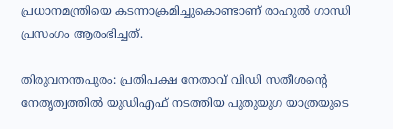പ്രധാനമന്ത്രിയെ കടന്നാക്രമിച്ചുകൊണ്ടാണ് രാഹുല്‍ ഗാന്ധി പ്രസംഗം ആരംഭിച്ചത്.

തിരുവനന്തപുരം: പ്രതിപക്ഷ നേതാവ് വിഡി സതീശൻ്റെ നേതൃത്വത്തിൽ യുഡിഎഫ് നടത്തിയ പുതുയുഗ യാത്രയുടെ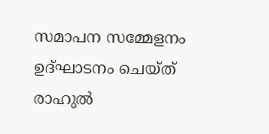സമാപന സമ്മേളനം ഉദ്ഘാടനം ചെയ്ത് രാഹുൽ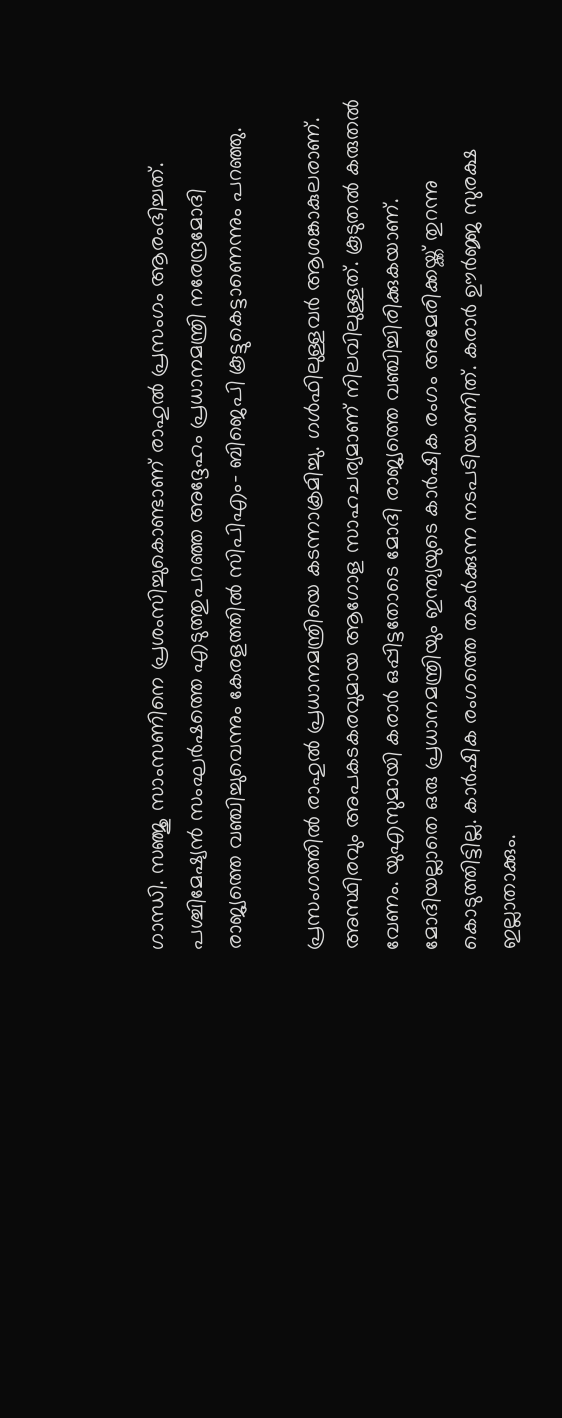ഗാന്ധി. സഞ്ജു സാംസണിനെ പ്രശംസിച്ചുകൊണ്ടാണ് രാഹുൽ പ്രസംഗം ആരംഭിച്ചത്. പശ്ചിമേഷ്യൻ സംഘർഷത്തെ എടുത്തുപറഞ്ഞ അദ്ദേഹം പ്രധാനമന്ത്രി നരേന്ദ്രമോദി രാജ്യത്തെ വഞ്ചിച്ചുവെന്നും കേരളത്തിൽ സിപിഎം- ബിജെപി കൂട്ടുകെട്ടാണെന്നും പറഞ്ഞു.

പ്രസംഗത്തിൽ രാഹുൽ പ്രധാനമന്ത്രിയെ കടന്നാക്രമിച്ചു. ഗൾഫിലുള്ളവർ ആശങ്കാകുലരാണ്. അസ്ഥിരവും അപകടകരവുമായ ആഗോള സാഹചര്യമാണ് നിലവിലുള്ളത്. കൂടുതൽ കരുതൽ വേണം. യുഎസുമായി കരാർ ഒപ്പിട്ടതോടെ മോദി രാജ്യത്തെ വഞ്ചിച്ചിരിക്കുകയാണ്. മോദിയല്ലാതെ ഒരു പ്രധാനമന്ത്രിയും ഇന്ത്യയുടെ കാർഷിക രംഗം അമേരിക്കയ്ക്ക് തുറന്നു കൊടുത്തിട്ടില്ല. കാർഷിക രംഗത്തെ തകർക്കുന്ന നടപടിയാണിത്. കരാർ ഊർജ്ജ സുരക്ഷ ഇല്ലാതാക്കും.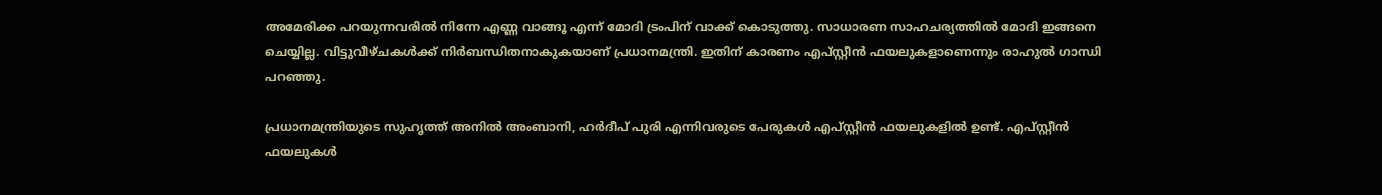അമേരിക്ക പറയുന്നവരിൽ നിന്നേ എണ്ണ വാങ്ങൂ എന്ന് മോദി ട്രംപിന് വാക്ക് കൊടുത്തു. സാധാരണ സാഹചര്യത്തിൽ മോദി ഇങ്ങനെ ചെയ്യില്ല. വിട്ടുവീഴ്ചകൾക്ക് നിർബന്ധിതനാകുകയാണ് പ്രധാനമന്ത്രി. ഇതിന് കാരണം എപ്സ്റ്റീൻ ഫയലുകളാണെന്നും രാഹുൽ ഗാന്ധി പറഞ്ഞു.

പ്രധാനമന്ത്രിയുടെ സുഹൃത്ത് അനിൽ അംബാനി, ഹർദീപ് പുരി എന്നിവരുടെ പേരുകൾ എപ്സ്റ്റീൻ ഫയലുകളിൽ ഉണ്ട്. എപ്സ്റ്റീൻ ഫയലുകൾ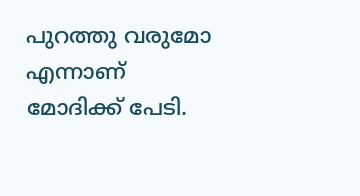പുറത്തു വരുമോ എന്നാണ് മോദിക്ക് പേടി.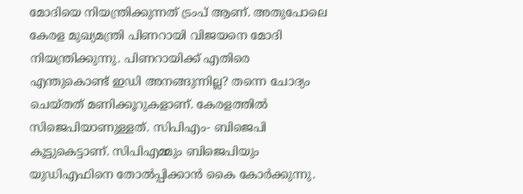മോദിയെ നിയന്ത്രിക്കുന്നത് ട്രംപ് ആണ്. അതുപോലെ കേരള മുഖ്യമന്ത്രി പിണറായി വിജയനെ മോദി നിയന്ത്രിക്കുന്നു. പിണറായിക്ക് എതിരെ എന്തുകൊണ്ട് ഇ‍‍ഡി അനങ്ങുന്നില്ല? തന്നെ ചോദ്യം ചെയ്തത് മണിക്കൂറുകളാണ്. കേരളത്തിൽ സിജെപിയാണുള്ളത്. സിപിഎം- ബിജെപി കൂട്ടുകെട്ടാണ്. സിപിഎമ്മും ബിജെപിയും യുഡിഎഫിനെ തോൽപ്പിക്കാൻ കൈ കോർക്കുന്നു.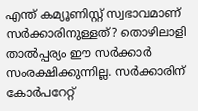എന്ത് കമ്യൂണിസ്റ്റ് സ്വഭാവമാണ് സർക്കാരിനുള്ളത്? തൊഴിലാളി താൽപ്പര്യം ഈ സർക്കാർ സംരക്ഷിക്കുന്നില്ല. സർക്കാരിന് കോർപറേറ്റ്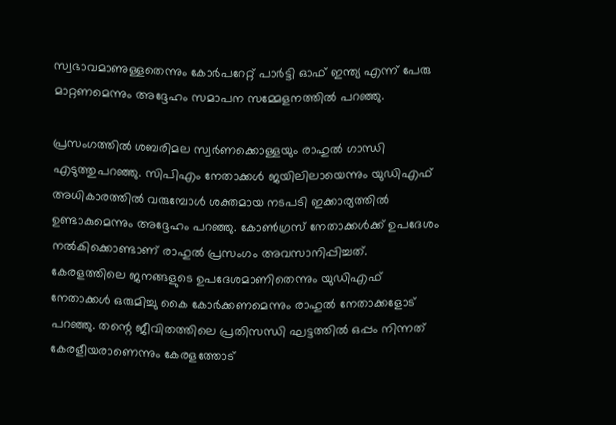സ്വഭാവമാണുള്ളതെന്നും കോർപറേറ്റ് പാർട്ടി ഓഫ് ഇന്ത്യ എന്ന് പേരു മാറ്റണമെന്നും അദ്ദേഹം സമാപന സമ്മേളനത്തിൽ പറഞ്ഞു.

പ്രസംഗത്തിൽ ശബരിമല സ്വർണക്കൊള്ളയും രാഹുൽ ഗാന്ധി എടുത്തുപറ‍ഞ്ഞു. സിപിഎം നേതാക്കൾ ജയിലിലായെന്നും യുഡിഎഫ് അധികാരത്തിൽ വരുമ്പോൾ ശക്തമായ നടപടി ഇക്കാര്യത്തിൽ ഉണ്ടാകുമെന്നും അദ്ദേഹം പറ‍ഞ്ഞു. കോൺഗ്രസ് നേതാക്കൾക്ക് ഉപദേശം നൽകിക്കൊണ്ടാണ് രാഹുൽ പ്രസംഗം അവസാനിപ്പിച്ചത്. കേരളത്തിലെ ജനങ്ങളുടെ ഉപദേശമാണിതെന്നും യുഡിഎഫ് നേതാക്കൾ ഒരുമിച്ചു കൈ കോർക്കണമെന്നും രാഹുൽ നേതാക്കളോട് പറഞ്ഞു. തന്റെ ജീവിതത്തിലെ പ്രതിസന്ധി ഘട്ടത്തിൽ ഒപ്പം നിന്നത് കേരളീയരാണെന്നും കേരളത്തോട്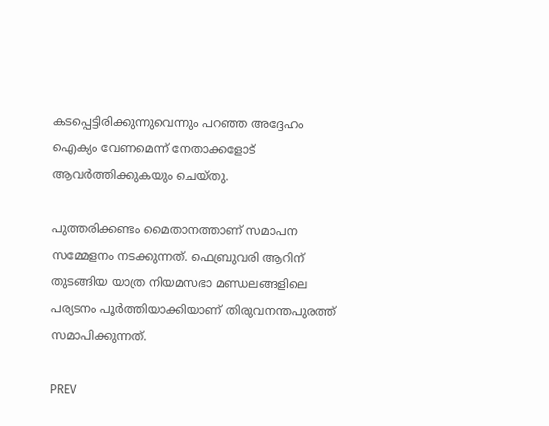കടപ്പെട്ടിരിക്കുന്നുവെന്നും പറഞ്ഞ അദ്ദേഹം ഐക്യം വേണമെന്ന് നേതാക്കളോട് ആവർത്തിക്കുകയും ചെയ്തു.

പുത്തരിക്കണ്ടം മൈതാനത്താണ് സമാപന സമ്മേളനം നടക്കുന്നത്. ഫെബ്രുവരി ആറിന് തുടങ്ങിയ യാത്ര നിയമസഭാ മണ്ഡലങ്ങളിലെ പര്യടനം പൂർത്തിയാക്കിയാണ് തിരുവനന്തപുരത്ത് സമാപിക്കുന്നത്.

PREV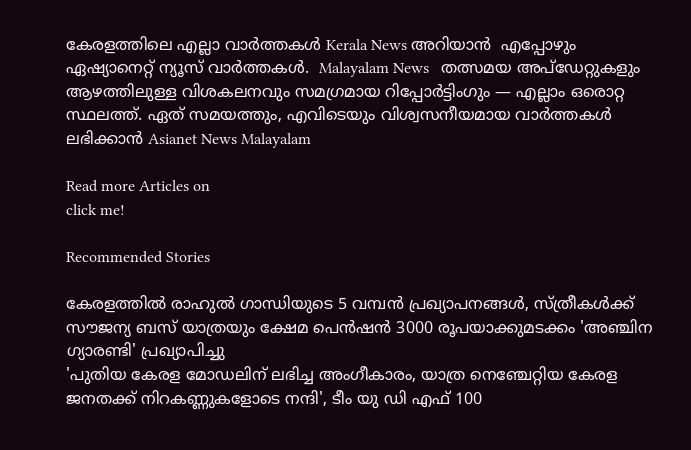കേരളത്തിലെ എല്ലാ വാർത്തകൾ Kerala News അറിയാൻ  എപ്പോഴും ഏഷ്യാനെറ്റ് ന്യൂസ് വാർത്തകൾ.  Malayalam News   തത്സമയ അപ്‌ഡേറ്റുകളും ആഴത്തിലുള്ള വിശകലനവും സമഗ്രമായ റിപ്പോർട്ടിംഗും — എല്ലാം ഒരൊറ്റ സ്ഥലത്ത്. ഏത് സമയത്തും, എവിടെയും വിശ്വസനീയമായ വാർത്തകൾ ലഭിക്കാൻ Asianet News Malayalam

Read more Articles on
click me!

Recommended Stories

കേരളത്തിൽ രാഹുൽ ഗാന്ധിയുടെ 5 വമ്പൻ പ്രഖ്യാപനങ്ങൾ, സ്ത്രീകൾക്ക് സൗജന്യ ബസ് യാത്രയും ക്ഷേമ പെൻഷൻ 3000 രൂപയാക്കുമടക്കം 'അഞ്ചിന ഗ്യാരണ്ടി' പ്രഖ്യാപിച്ചു
'പുതിയ കേരള മോഡലിന് ലഭിച്ച അംഗീകാരം, യാത്ര നെഞ്ചേറ്റിയ കേരള ജനതക്ക് നിറകണ്ണുകളോടെ നന്ദി', ടീം യു ഡി എഫ് 100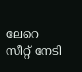ലേറെ സീറ്റ് നേടി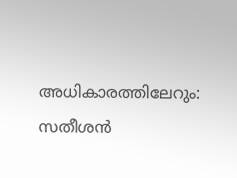അധികാരത്തിലേറും: സതീശൻ